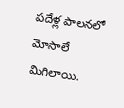పదేళ్ల పాలనలో మోసాలే మిగిలాయి.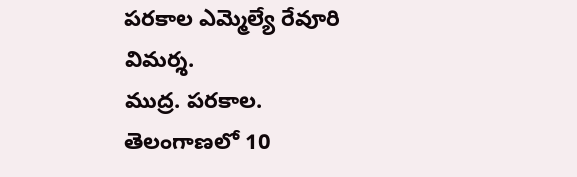పరకాల ఎమ్మెల్యే రేవూరి విమర్శ.
ముద్ర. పరకాల.
తెలంగాణలో 10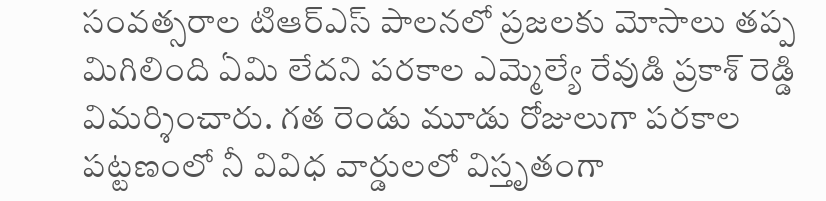సంవత్సరాల టిఆర్ఎస్ పాలనలో ప్రజలకు మోసాలు తప్ప మిగిలింది ఏమి లేదని పరకాల ఎమ్మెల్యే రేవుడి ప్రకాశ్ రెడ్డి విమర్శించారు. గత రెండు మూడు రోజులుగా పరకాల పట్టణంలో నీ వివిధ వార్డులలో విస్తృతంగా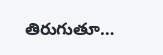తిరుగుతూ…